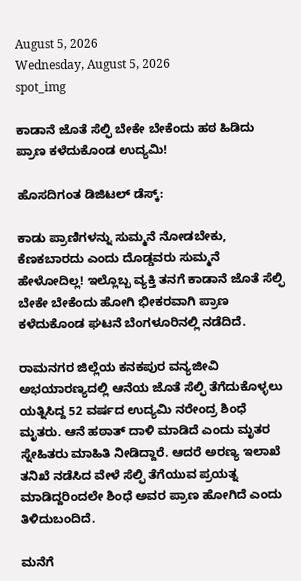August 5, 2026
Wednesday, August 5, 2026
spot_img

ಕಾಡಾನೆ ಜೊತೆ ಸೆಲ್ಫಿ ಬೇಕೇ ಬೇಕೆಂದು ಹಠ ಹಿಡಿದು ಪ್ರಾಣ ಕಳೆದುಕೊಂಡ ಉದ್ಯಮಿ!

ಹೊಸದಿಗಂತ ಡಿಜಿಟಲ್‌ ಡೆಸ್ಕ್‌:

ಕಾಡು ಪ್ರಾಣಿಗಳನ್ನು ಸುಮ್ಮನೆ ನೋಡಬೇಕು, ಕೆಣಕಬಾರದು ಎಂದು ದೊಡ್ಡವರು ಸುಮ್ಮನೆ ಹೇಳೋದಿಲ್ಲ! ಇಲ್ಲೊಬ್ಬ ವ್ಯಕ್ತಿ ತನಗೆ ಕಾಡಾನೆ ಜೊತೆ ಸೆಲ್ಫಿ ಬೇಕೇ ಬೇಕೆಂದು ಹೋಗಿ ಭೀಕರವಾಗಿ ಪ್ರಾಣ ಕಳೆದುಕೊಂಡ ಘಟನೆ ಬೆಂಗಳೂರಿನಲ್ಲಿ ನಡೆದಿದೆ.

ರಾಮನಗರ ಜಿಲ್ಲೆಯ ಕನಕಪುರ ವನ್ಯಜೀವಿ ಅಭಯಾರಣ್ಯದಲ್ಲಿ ಆನೆಯ ಜೊತೆ ಸೆಲ್ಫಿ ತೆಗೆದುಕೊಳ್ಳಲು ಯತ್ನಿಸಿದ್ದ 52 ವರ್ಷದ ಉದ್ಯಮಿ ನರೇಂದ್ರ ಶಿಂಧೆ ಮೃತರು. ಆನೆ ಹಠಾತ್‌ ದಾಳಿ ಮಾಡಿದೆ ಎಂದು ಮೃತರ ಸ್ನೇಹಿತರು ಮಾಹಿತಿ ನೀಡಿದ್ದಾರೆ. ಆದರೆ ಅರಣ್ಯ ಇಲಾಖೆ ತನಿಖೆ ನಡೆಸಿದ ವೇಳೆ ಸೆಲ್ಫಿ ತೆಗೆಯುವ ಪ್ರಯತ್ನ ಮಾಡಿದ್ದರಿಂದಲೇ ಶಿಂಧೆ ಅವರ ಪ್ರಾಣ ಹೋಗಿದೆ ಎಂದು ತಿಳಿದುಬಂದಿದೆ.

ಮನೆಗೆ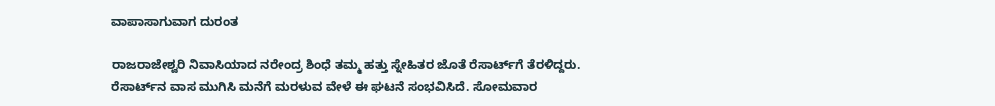ವಾಪಾಸಾಗುವಾಗ ದುರಂತ

ರಾಜರಾಜೇಶ್ವರಿ ನಿವಾಸಿಯಾದ ನರೇಂದ್ರ ಶಿಂಧೆ ತಮ್ಮ ಹತ್ತು ಸ್ನೇಹಿತರ ಜೊತೆ ರೆಸಾರ್ಟ್‌ಗೆ ತೆರಳಿದ್ದರು. ರೆಸಾರ್ಟ್‌ನ ವಾಸ ಮುಗಿಸಿ ಮನೆಗೆ ಮರಳುವ ವೇಳೆ ಈ ಘಟನೆ ಸಂಭವಿಸಿದೆ. ಸೋಮವಾರ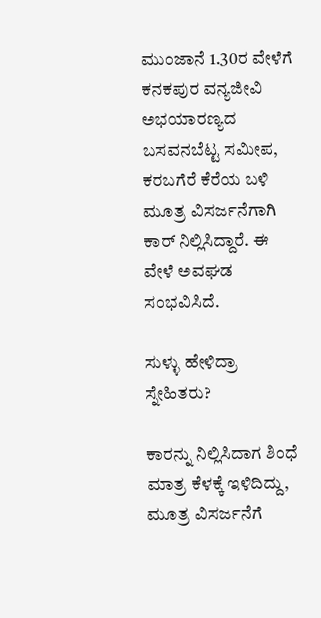ಮುಂಜಾನೆ 1.30ರ ವೇಳೆಗೆ ಕನಕಪುರ ವನ್ಯಜೀವಿ ಅಭಯಾರಣ್ಯದ ಬಸವನಬೆಟ್ಟ ಸಮೀಪ, ಕರಬಗೆರೆ ಕೆರೆಯ ಬಳಿ ಮೂತ್ರ ವಿಸರ್ಜನೆಗಾಗಿ ಕಾರ್‌ ನಿಲ್ಲಿಸಿದ್ದಾರೆ. ಈ ವೇಳೆ ಅವಘಡ ಸಂಭವಿಸಿದೆ.

ಸುಳ್ಳು ಹೇಳಿದ್ರಾ ಸ್ನೇಹಿತರು?

ಕಾರನ್ನು ನಿಲ್ಲಿಸಿದಾಗ ಶಿಂಧೆ ಮಾತ್ರ ಕೆಳಕ್ಕೆ ಇಳಿದಿದ್ದು, ಮೂತ್ರ ವಿಸರ್ಜನೆಗೆ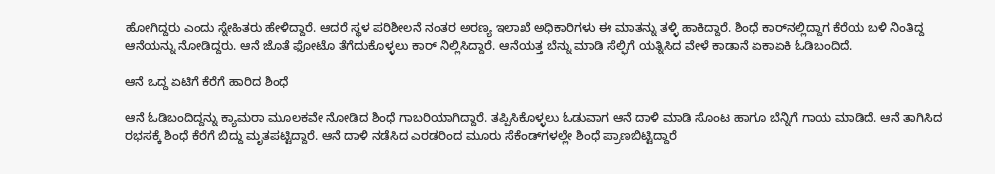ಹೋಗಿದ್ದರು ಎಂದು ಸ್ನೇಹಿತರು ಹೇಳಿದ್ದಾರೆ. ಆದರೆ ಸ್ಥಳ ಪರಿಶೀಲನೆ ನಂತರ ಅರಣ್ಯ ಇಲಾಖೆ ಅಧಿಕಾರಿಗಳು ಈ ಮಾತನ್ನು ತಳ್ಳಿ ಹಾಕಿದ್ದಾರೆ. ಶಿಂಧೆ ಕಾರ್‌ನಲ್ಲಿದ್ದಾಗ ಕೆರೆಯ ಬಳಿ ನಿಂತಿದ್ದ ಆನೆಯನ್ನು ನೋಡಿದ್ದರು. ಆನೆ ಜೊತೆ ಫೋಟೊ ತೆಗೆದುಕೊಳ್ಳಲು ಕಾರ್‌ ನಿಲ್ಲಿಸಿದ್ದಾರೆ. ಆನೆಯತ್ತ ಬೆನ್ನು ಮಾಡಿ ಸೆಲ್ಫಿಗೆ ಯತ್ನಿಸಿದ ವೇಳೆ ಕಾಡಾನೆ ಏಕಾಏಕಿ ಓಡಿಬಂದಿದೆ.

ಆನೆ ಒದ್ದ ಏಟಿಗೆ ಕೆರೆಗೆ ಹಾರಿದ ಶಿಂಧೆ

ಆನೆ ಓಡಿಬಂದಿದ್ದನ್ನು ಕ್ಯಾಮರಾ ಮೂಲಕವೇ ನೋಡಿದ ಶಿಂಧೆ ಗಾಬರಿಯಾಗಿದ್ದಾರೆ. ತಪ್ಪಿಸಿಕೊಳ್ಳಲು ಓಡುವಾಗ ಆನೆ ದಾಳಿ ಮಾಡಿ ಸೊಂಟ ಹಾಗೂ ಬೆನ್ನಿಗೆ ಗಾಯ ಮಾಡಿದೆ. ಆನೆ ತಾಗಿಸಿದ ರಭಸಕ್ಕೆ ಶಿಂಧೆ ಕೆರೆಗೆ ಬಿದ್ದು ಮೃತಪಟ್ಟಿದ್ದಾರೆ. ಆನೆ ದಾಳಿ ನಡೆಸಿದ ಎರಡರಿಂದ ಮೂರು ಸೆಕೆಂಡ್‌ಗಳಲ್ಲೇ ಶಿಂಧೆ ಪ್ರಾಣಬಿಟ್ಟಿದ್ದಾರೆ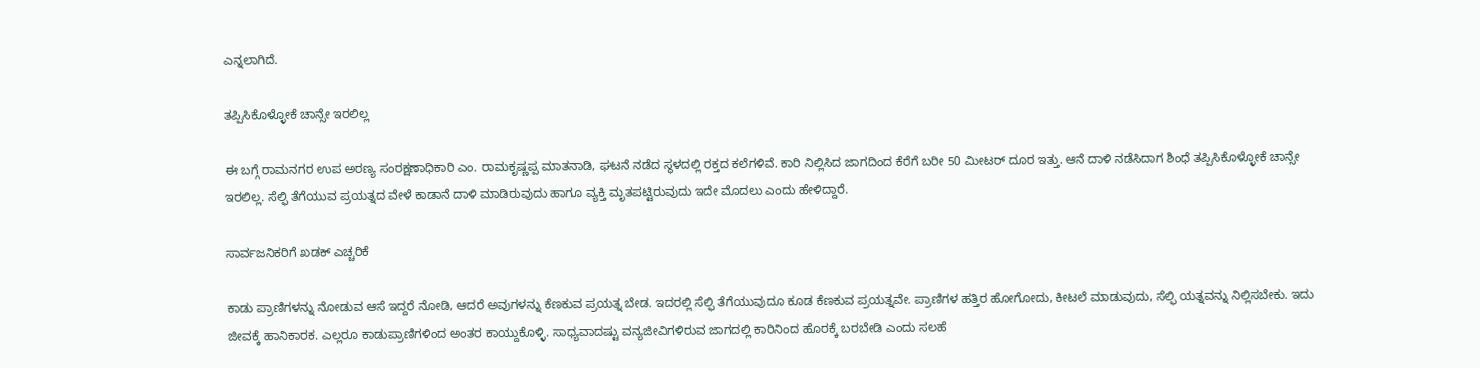ಎನ್ನಲಾಗಿದೆ.

ತಪ್ಪಿಸಿಕೊಳ್ಳೋಕೆ ಚಾನ್ಸೇ ಇರಲಿಲ್ಲ

ಈ ಬಗ್ಗೆ ರಾಮನಗರ ಉಪ ಅರಣ್ಯ ಸಂರಕ್ಷಣಾಧಿಕಾರಿ ಎಂ. ರಾಮಕೃಷ್ಣಪ್ಪ ಮಾತನಾಡಿ, ಘಟನೆ ನಡೆದ ಸ್ಥಳದಲ್ಲಿ ರಕ್ತದ ಕಲೆಗಳಿವೆ. ಕಾರಿ ನಿಲ್ಲಿಸಿದ ಜಾಗದಿಂದ ಕೆರೆಗೆ ಬರೀ 50 ಮೀಟರ್ ದೂರ ಇತ್ತು. ಆನೆ ದಾಳಿ ನಡೆಸಿದಾಗ ಶಿಂಧೆ ತಪ್ಪಿಸಿಕೊಳ್ಳೋಕೆ ಚಾನ್ಸೇ ಇರಲಿಲ್ಲ. ಸೆಲ್ಫಿ ತೆಗೆಯುವ ಪ್ರಯತ್ನದ ವೇಳೆ ಕಾಡಾನೆ ದಾಳಿ ಮಾಡಿರುವುದು ಹಾಗೂ ವ್ಯಕ್ತಿ ಮೃತಪಟ್ಟಿರುವುದು ಇದೇ ಮೊದಲು ಎಂದು ಹೇಳಿದ್ದಾರೆ.

ಸಾರ್ವಜನಿಕರಿಗೆ ಖಡಕ್‌ ಎಚ್ಚರಿಕೆ

ಕಾಡು ಪ್ರಾಣಿಗಳನ್ನು ನೋಡುವ ಆಸೆ ಇದ್ದರೆ ನೋಡಿ, ಆದರೆ ಅವುಗಳನ್ನು ಕೆಣಕುವ ಪ್ರಯತ್ನ ಬೇಡ. ಇದರಲ್ಲಿ ಸೆಲ್ಫಿ ತೆಗೆಯುವುದೂ ಕೂಡ ಕೆಣಕುವ ಪ್ರಯತ್ನವೇ. ಪ್ರಾಣಿಗಳ ಹತ್ತಿರ ಹೋಗೋದು, ಕೀಟಲೆ ಮಾಡುವುದು, ಸೆಲ್ಫಿ ಯತ್ನವನ್ನು ನಿಲ್ಲಿಸಬೇಕು. ಇದು ಜೀವಕ್ಕೆ ಹಾನಿಕಾರಕ. ಎಲ್ಲರೂ ಕಾಡುಪ್ರಾಣಿಗಳಿಂದ ಅಂತರ ಕಾಯ್ದುಕೊಳ್ಳಿ. ಸಾಧ್ಯವಾದಷ್ಟು ವನ್ಯಜೀವಿಗಳಿರುವ ಜಾಗದಲ್ಲಿ ಕಾರಿನಿಂದ ಹೊರಕ್ಕೆ ಬರಬೇಡಿ ಎಂದು ಸಲಹೆ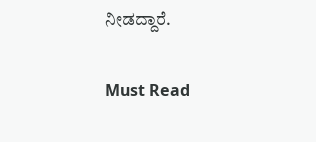ನೀಡದ್ದಾರೆ.

Must Read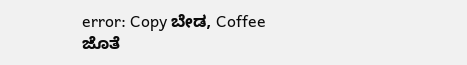error: Copy ಬೇಡ, Coffee ಜೊತೆ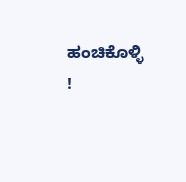ಹಂಚಿಕೊಳ್ಳಿ !